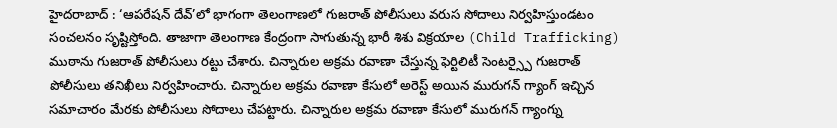హైదరాబాద్ : ‘ఆపరేషన్ దేవ్’లో భాగంగా తెలంగాణలో గుజరాత్ పోలీసులు వరుస సోదాలు నిర్వహిస్తుండటం సంచలనం సృష్టిస్తోంది. తాజాగా తెలంగాణ కేంద్రంగా సాగుతున్న భారీ శిశు విక్రయాల (Child Trafficking) ముఠాను గుజరాత్ పోలీసులు రట్టు చేశారు. చిన్నారుల అక్రమ రవాణా చేస్తున్న ఫెర్టిలిటీ సెంటర్స్పై గుజరాత్ పోలీసులు తనిఖీలు నిర్వహించారు. చిన్నారుల అక్రమ రవాణా కేసులో అరెస్ట్ అయిన మురుగన్ గ్యాంగ్ ఇచ్చిన సమాచారం మేరకు పోలీసులు సోదాలు చేపట్టారు. చిన్నారుల అక్రమ రవాణా కేసులో మురుగన్ గ్యాంగ్ను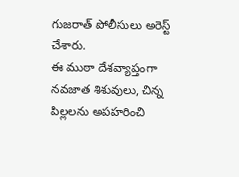గుజరాత్ పోలీసులు అరెస్ట్ చేశారు.
ఈ ముఠా దేశవ్యాప్తంగా నవజాత శిశువులు, చిన్న పిల్లలను అపహరించి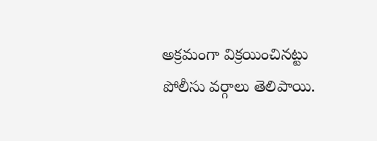అక్రమంగా విక్రయించినట్టు పోలీసు వర్గాలు తెలిపాయి.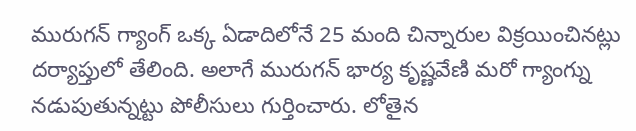మురుగన్ గ్యాంగ్ ఒక్క ఏడాదిలోనే 25 మంది చిన్నారుల విక్రయించినట్లు దర్యాప్తులో తేలింది. అలాగే మురుగన్ భార్య కృష్ణవేణి మరో గ్యాంగ్ను నడుపుతున్నట్టు పోలీసులు గుర్తించారు. లోతైన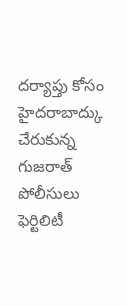దర్యాప్తు కోసం హైదరాబాద్కు చేరుకున్న గుజరాత్ పోలీసులు ఫెర్టిలిటీ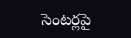సెంటర్లపై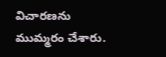విచారణను ముమ్మరం చేశారు.